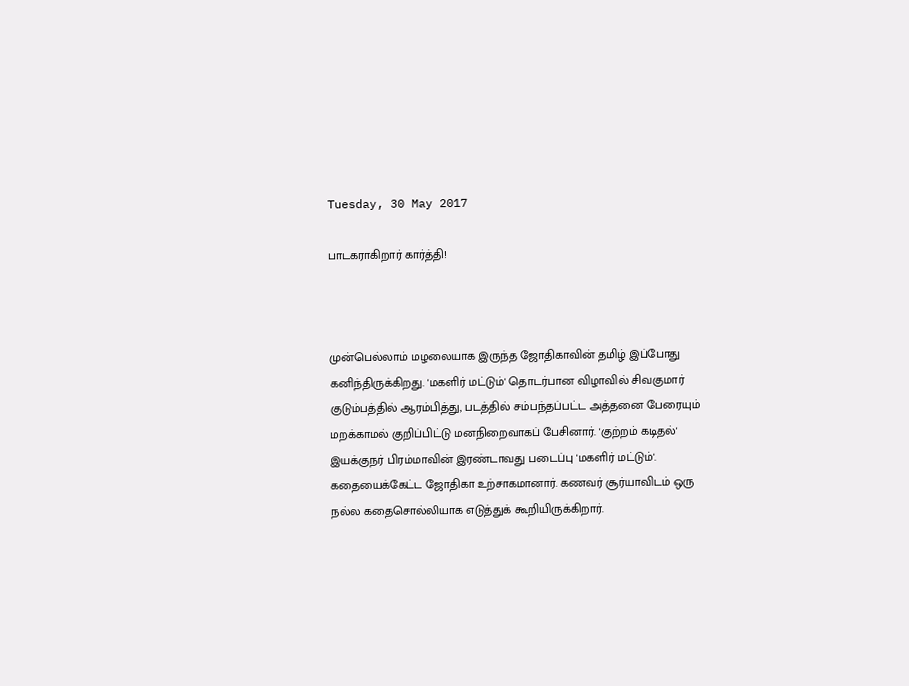Tuesday, 30 May 2017

பாடகராகிறார் கார்த்தி!



முன்பெல்லாம் மழலையாக இருந்த ஜோதிகாவின் தமிழ் இப்போது கனிந்திருக்கிறது. 'மகளிர் மட்டும்' தொடர்பான விழாவில் சிவகுமார் குடும்பத்தில் ஆரம்பித்து, படத்தில் சம்பந்தப்பட்ட அத்தனை பேரையும் மறக்காமல் குறிப்பிட்டு மனநிறைவாகப் பேசினார். 'குற்றம் கடிதல்' இயக்குநர் பிரம்மாவின் இரண்டாவது படைப்பு 'மகளிர் மட்டும்'. கதையைக்கேட்ட ஜோதிகா உற்சாகமானார். கணவர் சூர்யாவிடம் ஒரு நல்ல கதைசொல்லியாக எடுத்துக் கூறியிருக்கிறார்.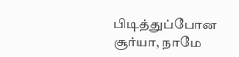பிடித்துப்போன சூர்யா, நாமே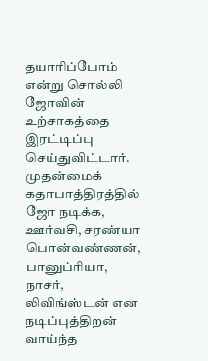தயாரிப்போம் என்று சொல்லி ஜோவின் உற்சாகத்தை இரட்டிப்பு செய்துவிட்டார். முதன்மைக் கதாபாத்திரத்தில் ஜோ நடிக்க, ஊர்வசி, சரண்யா பொன்வண்ணன், பானுப்ரியா, நாசர், லிவிங்ஸ்டன் என நடிப்புத்திறன் வாய்ந்த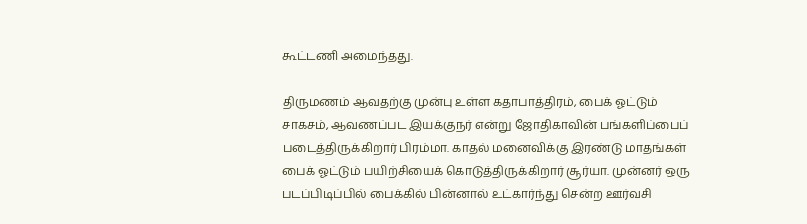கூட்டணி அமைந்தது.

திருமணம் ஆவதற்கு முன்பு உள்ள கதாபாத்திரம், பைக் ஓட்டும் சாகசம், ஆவணப்பட இயக்குநர் என்று ஜோதிகாவின் பங்களிப்பைப் படைத்திருக்கிறார் பிரம்மா. காதல் மனைவிக்கு இரண்டு மாதங்கள் பைக் ஓட்டும் பயிற்சியைக் கொடுத்திருக்கிறார் சூர்யா. முன்னர் ஒரு படப்பிடிப்பில் பைக்கில் பின்னால் உட்கார்ந்து சென்ற ஊர்வசி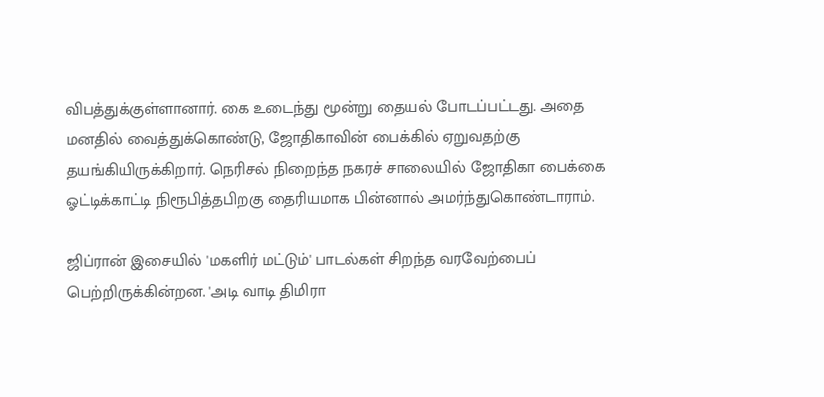விபத்துக்குள்ளானார். கை உடைந்து மூன்று தையல் போடப்பட்டது. அதை மனதில் வைத்துக்கொண்டு, ஜோதிகாவின் பைக்கில் ஏறுவதற்கு தயங்கியிருக்கிறார். நெரிசல் நிறைந்த நகரச் சாலையில் ஜோதிகா பைக்கை ஓட்டிக்காட்டி நிரூபித்தபிறகு தைரியமாக பின்னால் அமர்ந்துகொண்டாராம்.

ஜிப்ரான் இசையில் 'மகளிர் மட்டும்' பாடல்கள் சிறந்த வரவேற்பைப் பெற்றிருக்கின்றன. 'அடி வாடி திமிரா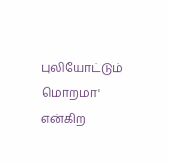புலியோட்டும் மொறமா' என்கிற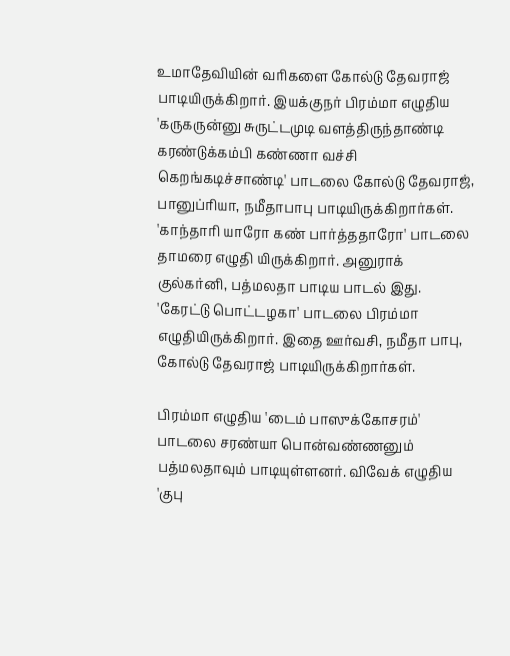உமாதேவியின் வரிகளை கோல்டு தேவராஜ் பாடியிருக்கிறார். இயக்குநர் பிரம்மா எழுதிய 'கருகருன்னு சுருட்டமுடி வளத்திருந்தாண்டி கரண்டுக்கம்பி கண்ணா வச்சி கெறங்கடிச்சாண்டி' பாடலை கோல்டு தேவராஜ், பானுப்ரியா, நமீதாபாபு பாடியிருக்கிறார்கள். 'காந்தாரி யாரோ கண் பார்த்ததாரோ' பாடலை தாமரை எழுதி யிருக்கிறார். அனுராக் குல்கர்னி, பத்மலதா பாடிய பாடல் இது. 'கேரட்டு பொட்டழகா' பாடலை பிரம்மா எழுதியிருக்கிறார். இதை ஊர்வசி, நமீதா பாபு, கோல்டு தேவராஜ் பாடியிருக்கிறார்கள்.

பிரம்மா எழுதிய 'டைம் பாஸுக்கோசரம்' பாடலை சரண்யா பொன்வண்ணனும் பத்மலதாவும் பாடியுள்ளனர். விவேக் எழுதிய 'குபு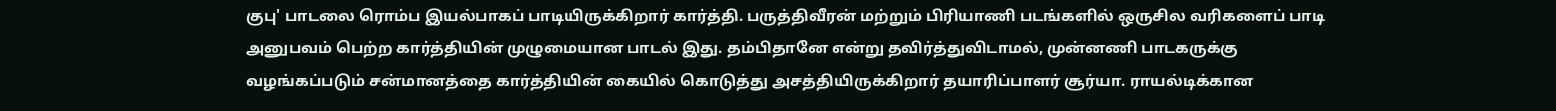குபு' பாடலை ரொம்ப இயல்பாகப் பாடியிருக்கிறார் கார்த்தி. பருத்திவீரன் மற்றும் பிரியாணி படங்களில் ஒருசில வரிகளைப் பாடி அனுபவம் பெற்ற கார்த்தியின் முழுமையான பாடல் இது. தம்பிதானே என்று தவிர்த்துவிடாமல், முன்னணி பாடகருக்கு வழங்கப்படும் சன்மானத்தை கார்த்தியின் கையில் கொடுத்து அசத்தியிருக்கிறார் தயாரிப்பாளர் சூர்யா. ராயல்டிக்கான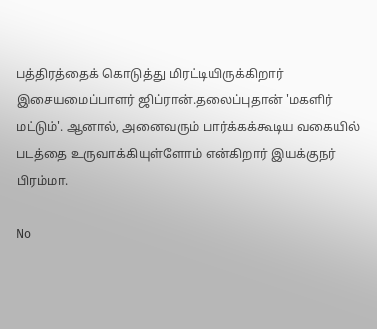பத்திரத்தைக் கொடுத்து மிரட்டியிருக்கிறார் இசையமைப்பாளர் ஜிப்ரான்.தலைப்புதான் 'மகளிர் மட்டும்'. ஆனால், அனைவரும் பார்க்கக்கூடிய வகையில் படத்தை உருவாக்கியுள்ளோம் என்கிறார் இயக்குநர் பிரம்மா.

No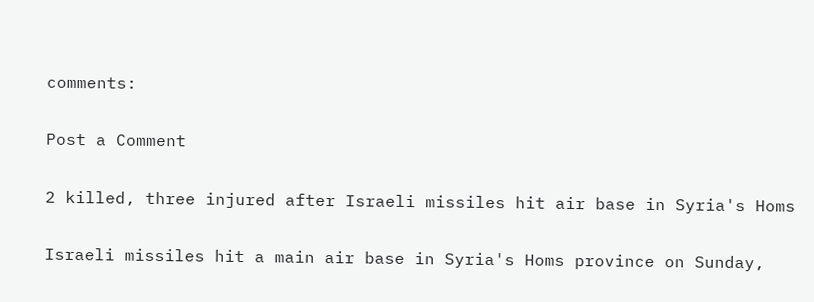comments:

Post a Comment

2 killed, three injured after Israeli missiles hit air base in Syria's Homs

Israeli missiles hit a main air base in Syria's Homs province on Sunday,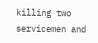killing two servicemen and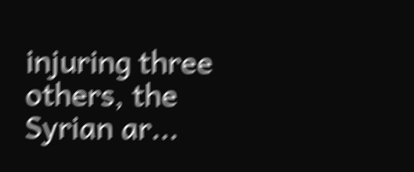injuring three others, the Syrian ar...